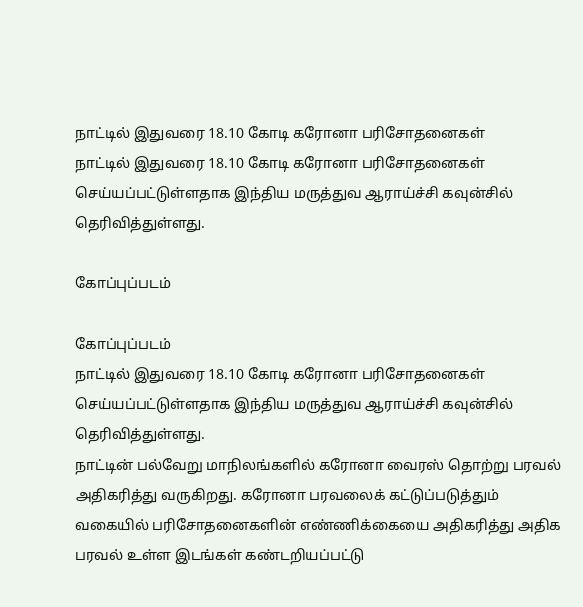நாட்டில் இதுவரை 18.10 கோடி கரோனா பரிசோதனைகள்
நாட்டில் இதுவரை 18.10 கோடி கரோனா பரிசோதனைகள் செய்யப்பட்டுள்ளதாக இந்திய மருத்துவ ஆராய்ச்சி கவுன்சில் தெரிவித்துள்ளது.

கோப்புப்படம்

கோப்புப்படம்
நாட்டில் இதுவரை 18.10 கோடி கரோனா பரிசோதனைகள் செய்யப்பட்டுள்ளதாக இந்திய மருத்துவ ஆராய்ச்சி கவுன்சில் தெரிவித்துள்ளது.
நாட்டின் பல்வேறு மாநிலங்களில் கரோனா வைரஸ் தொற்று பரவல் அதிகரித்து வருகிறது. கரோனா பரவலைக் கட்டுப்படுத்தும் வகையில் பரிசோதனைகளின் எண்ணிக்கையை அதிகரித்து அதிக பரவல் உள்ள இடங்கள் கண்டறியப்பட்டு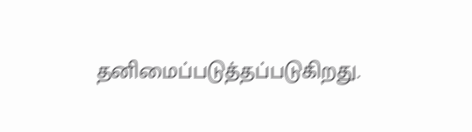தனிமைப்படுத்தப்படுகிறது.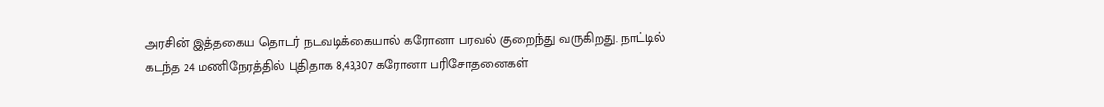அரசின் இத்தகைய தொடர் நடவடிக்கையால் கரோனா பரவல் குறைந்து வருகிறது. நாட்டில் கடந்த 24 மணிநேரத்தில் புதிதாக 8,43,307 கரோனா பரிசோதனைகள்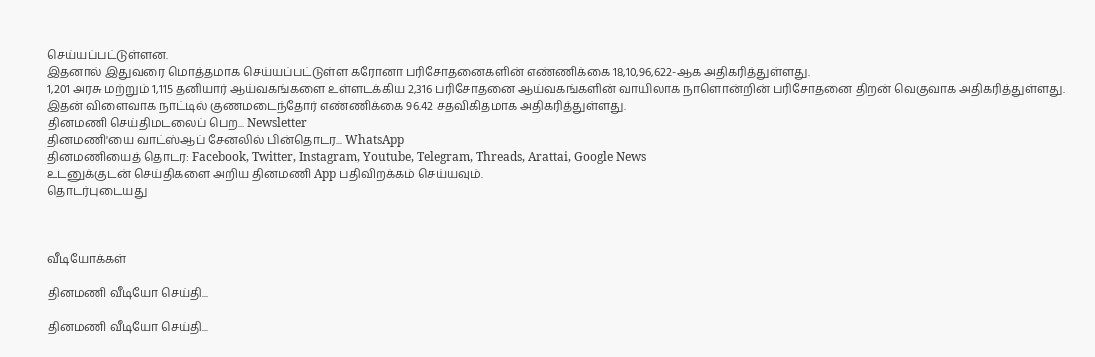செய்யப்பட்டுள்ளன.
இதனால் இதுவரை மொத்தமாக செய்யப்பட்டுள்ள கரோனா பரிசோதனைகளின் எண்ணிக்கை 18,10,96,622-ஆக அதிகரித்துள்ளது.
1,201 அரசு மற்றும் 1,115 தனியார் ஆய்வகங்களை உள்ளடக்கிய 2,316 பரிசோதனை ஆய்வகங்களின் வாயிலாக நாளொன்றின் பரிசோதனை திறன் வெகுவாக அதிகரித்துள்ளது. இதன் விளைவாக நாட்டில் குணமடைந்தோர் எண்ணிக்கை 96.42 சதவிகிதமாக அதிகரித்துள்ளது.
தினமணி செய்திமடலைப் பெற... Newsletter
தினமணி'யை வாட்ஸ்ஆப் சேனலில் பின்தொடர... WhatsApp
தினமணியைத் தொடர: Facebook, Twitter, Instagram, Youtube, Telegram, Threads, Arattai, Google News
உடனுக்குடன் செய்திகளை அறிய தினமணி App பதிவிறக்கம் செய்யவும்.
தொடர்புடையது



வீடியோக்கள்

தினமணி வீடியோ செய்தி...

தினமணி வீடியோ செய்தி...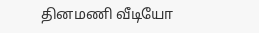தினமணி வீடியோ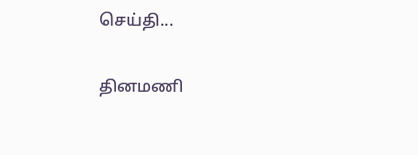செய்தி...

தினமணி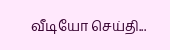வீடியோ செய்தி...